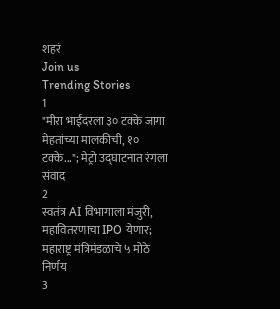शहरं
Join us
Trending Stories
1
"मीरा भाईंदरला ३० टक्के जागा मेहतांच्या मालकीची, १० टक्के..."; मेट्रो उद्घाटनात रंगला संवाद
2
स्वतंत्र AI विभागाला मंजुरी, महावितरणाचा IPO येणार; महाराष्ट्र मंत्रिमंडळाचे ५ मोठे निर्णय
3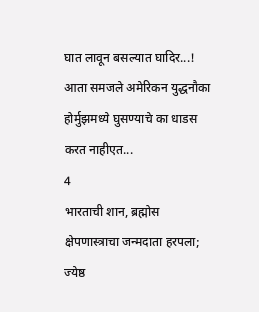घात लावून बसल्यात घादिर...! आता समजले अमेरिकन युद्धनौका होर्मुझमध्ये घुसण्याचे का धाडस करत नाहीएत...
4
भारताची शान, ब्रह्मोस क्षेपणास्त्राचा जन्मदाता हरपला; ज्येष्ठ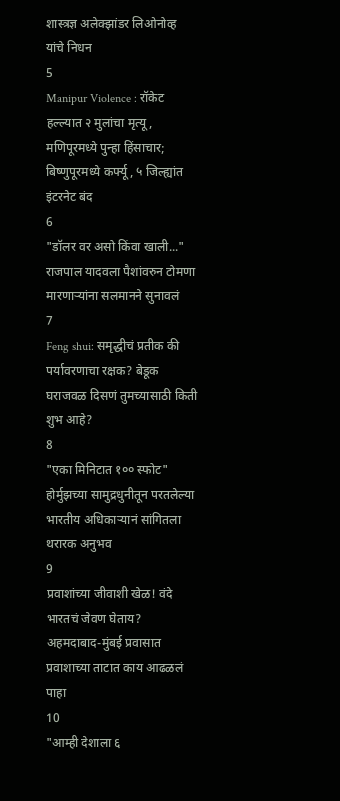शास्त्रज्ञ अलेक्झांडर लिओनोव्ह यांचे निधन
5
Manipur Violence : रॉकेट हल्ल्यात २ मुलांचा मृत्यू, मणिपूरमध्ये पुन्हा हिंसाचार; बिष्णुपूरमध्ये कर्फ्यू, ५ जिल्ह्यांत इंटरनेट बंद
6
"डॉलर वर असो किंवा खाली..." राजपाल यादवला पैशांवरुन टोमणा मारणाऱ्यांना सलमानने सुनावलं
7
Feng shui: समृद्धीचं प्रतीक की पर्यावरणाचा रक्षक? बेडूक घराजवळ दिसणं तुमच्यासाठी किती शुभ आहे?
8
"एका मिनिटात १०० स्फोट" होर्मुझच्या सामुद्रधुनीतून परतलेल्या भारतीय अधिकाऱ्यानं सांगितला थरारक अनुभव
9
प्रवाशांच्या जीवाशी खेळ! वंदे भारतचं जेवण घेताय? अहमदाबाद-मुंबई प्रवासात प्रवाशाच्या ताटात काय आढळलं पाहा
10
"आम्ही देशाला ६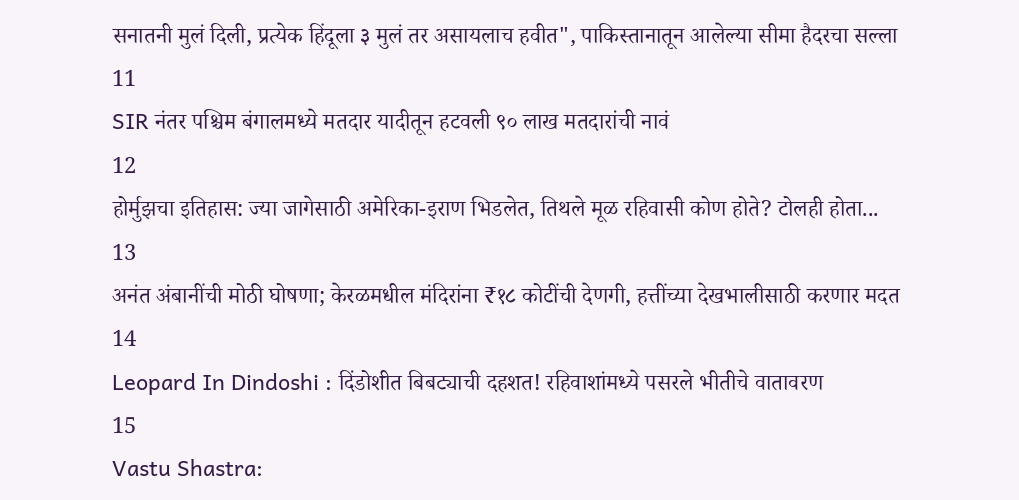सनातनी मुलं दिली, प्रत्येक हिंदूला ३ मुलं तर असायलाच हवीत", पाकिस्तानातून आलेल्या सीमा हैदरचा सल्ला
11
SIR नंतर पश्चिम बंगालमध्ये मतदार यादीतून हटवली ९० लाख मतदारांची नावं
12
होर्मुझचा इतिहास: ज्या जागेसाठी अमेरिका-इराण भिडलेत, तिथले मूळ रहिवासी कोण होते? टोलही होता...
13
अनंत अंबानींची मोठी घोषणा; केरळमधील मंदिरांना ₹१८ कोटींची देणगी, हत्तींच्या देखभालीसाठी करणार मदत
14
Leopard In Dindoshi : दिंडोशीत बिबट्याची दहशत! रहिवाशांमध्ये पसरले भीतीचे वातावरण
15
Vastu Shastra: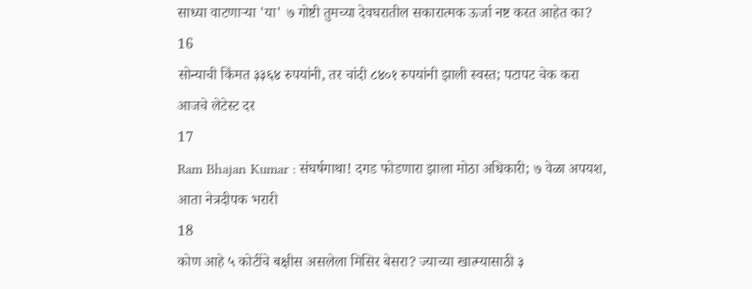साध्या वाटणाऱ्या 'या' ७ गोष्टी तुमच्या देवघरातील सकारात्मक ऊर्जा नष्ट करत आहेत का?
16
सोन्याची किंमत ३३६४ रुपयांनी, तर चांदी ८४०१ रुपयांनी झाली स्वस्त; पटापट चेक करा आजचे लेटेस्ट दर
17
Ram Bhajan Kumar : संघर्षगाथा! दगड फोडणारा झाला मोठा अधिकारी; ७ वेळा अपयश, आता नेत्रदीपक भरारी
18
कोण आहे ५ कोटींचे बक्षीस असलेला मिसिर बेसरा? ज्याच्या खात्म्यासाठी ३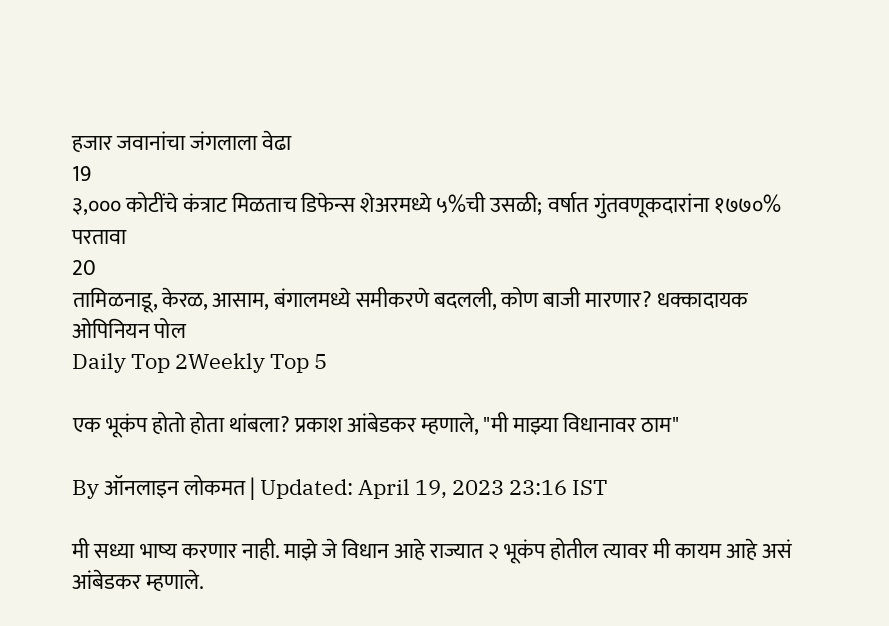हजार जवानांचा जंगलाला वेढा
19
३,००० कोटींचे कंत्राट मिळताच डिफेन्स शेअरमध्ये ५%ची उसळी; वर्षात गुंतवणूकदारांना १७७०% परतावा
20
तामिळनाडू, केरळ, आसाम, बंगालमध्ये समीकरणे बदलली, कोण बाजी मारणार? धक्कादायक ओपिनियन पोल
Daily Top 2Weekly Top 5

एक भूकंप होतो होता थांबला? प्रकाश आंबेडकर म्हणाले, "मी माझ्या विधानावर ठाम"

By ऑनलाइन लोकमत | Updated: April 19, 2023 23:16 IST

मी सध्या भाष्य करणार नाही. माझे जे विधान आहे राज्यात २ भूकंप होतील त्यावर मी कायम आहे असं आंबेडकर म्हणाले.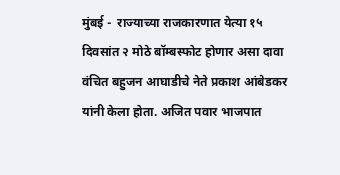मुंबई -  राज्याच्या राजकारणात येत्या १५ दिवसांत २ मोठे बॉम्बस्फोट होणार असा दावा वंचित बहुजन आघाडीचे नेते प्रकाश आंबेडकर यांनी केला होता. अजित पवार भाजपात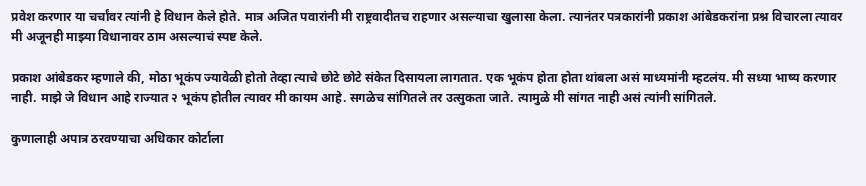प्रवेश करणार या चर्चांवर त्यांनी हे विधान केले होते. मात्र अजित पवारांनी मी राष्ट्रवादीतच राहणार असल्याचा खुलासा केला. त्यानंतर पत्रकारांनी प्रकाश आंबेडकरांना प्रश्न विचारला त्यावर मी अजूनही माझ्या विधानावर ठाम असल्याचं स्पष्ट केले.

प्रकाश आंबेडकर म्हणाले की, मोठा भूकंप ज्यावेळी होतो तेव्हा त्याचे छोटे छोटे संकेत दिसायला लागतात. एक भूकंप होता होता थांबला असं माध्यमांनी म्हटलंय. मी सध्या भाष्य करणार नाही. माझे जे विधान आहे राज्यात २ भूकंप होतील त्यावर मी कायम आहे. सगळेच सांगितले तर उत्सुकता जाते. त्यामुळे मी सांगत नाही असं त्यांनी सांगितले.

कुणालाही अपात्र ठरवण्याचा अधिकार कोर्टाला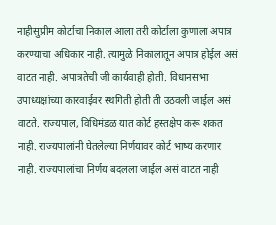नाहीसुप्रीम कोर्टाचा निकाल आला तरी कोर्टाला कुणाला अपात्र करण्याचा अधिकार नाही. त्यामुळे निकालातून अपात्र होईल असं वाटत नाही. अपात्रतेची जी कार्यवाही होती. विधानसभा उपाध्यक्षांच्या कारवाईवर स्थगिती होती ती उठवली जाईल असं वाटते. राज्यपाल, विधिमंडळ यात कोर्ट हस्तक्षेप करू शकत नाही. राज्यपालांनी घेतलेल्या निर्णयावर कोर्ट भाष्य करणार नाही. राज्यपालांचा निर्णय बदलला जाईल असं वाटत नाही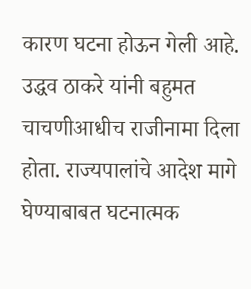कारण घटना होऊन गेली आहे. उद्धव ठाकरे यांनी बहुमत चाचणीआधीच राजीनामा दिला होता. राज्यपालांचे आदेश मागे घेण्याबाबत घटनात्मक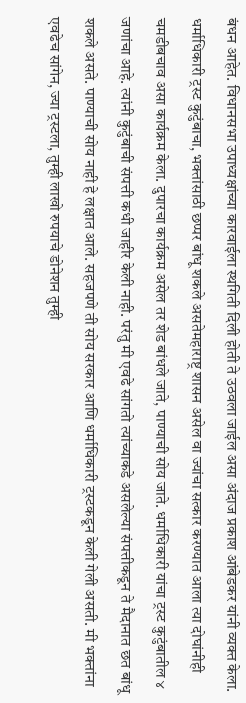बंधन आहेत. विधानसभा उपाध्यक्षांच्या कारवाईला स्थगिती दिली होती ते उठवला जाईल असा अंदाज प्रकाश आंबेडकर यांनी व्यक्त केला. धर्माधिकारी ट्रस्ट कुटुंबाचा, भक्तांसाठी छप्पर बांधू शकले असतेमहाराष्ट्र शासन असेल वा ज्यांचा सत्कार करण्यात आला त्या दोघांनीही चमडीबचाव असा कार्यक्रम केला. दुपारचा कार्यक्रम असेल तर शेड बांधले जाते, पाण्याची सोय जाते. धर्माधिकारी यांचा ट्रस्ट कुटुंबातील ४ जणांचा आहे. त्यांनी कुटुंबाची संपत्ती कधी जाहीर केली नाही. परंतु मी एवढे सांगतो त्यांच्याकडे असलेल्या संपत्तीकडून ते मैदानात छत बांधू शकले असते. पाण्याची सोय नाही हे लक्षात आले. सहजपणे ती सोय सरकार आणि धर्माधिकारी ट्रस्टकडून केली गेली असती. मी भक्तांना एवढेच सांगेन, ज्या ट्रस्टला, तुम्ही लाखो रुपयाचे डोनेशन तुम्ही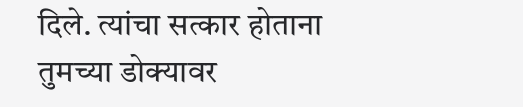दिले. त्यांचा सत्कार होताना तुमच्या डोक्यावर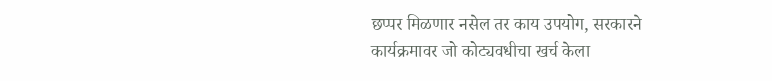छप्पर मिळणार नसेल तर काय उपयोग, सरकारने कार्यक्रमावर जो कोट्यवधीचा खर्च केला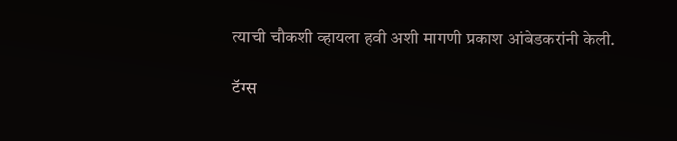त्याची चौकशी व्हायला हवी अशी मागणी प्रकाश आंबेडकरांनी केली.

टॅग्स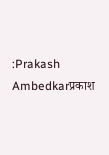:Prakash Ambedkarप्रकाश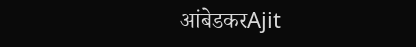आंबेडकरAjit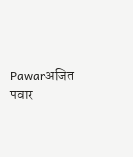Pawarअजित पवार